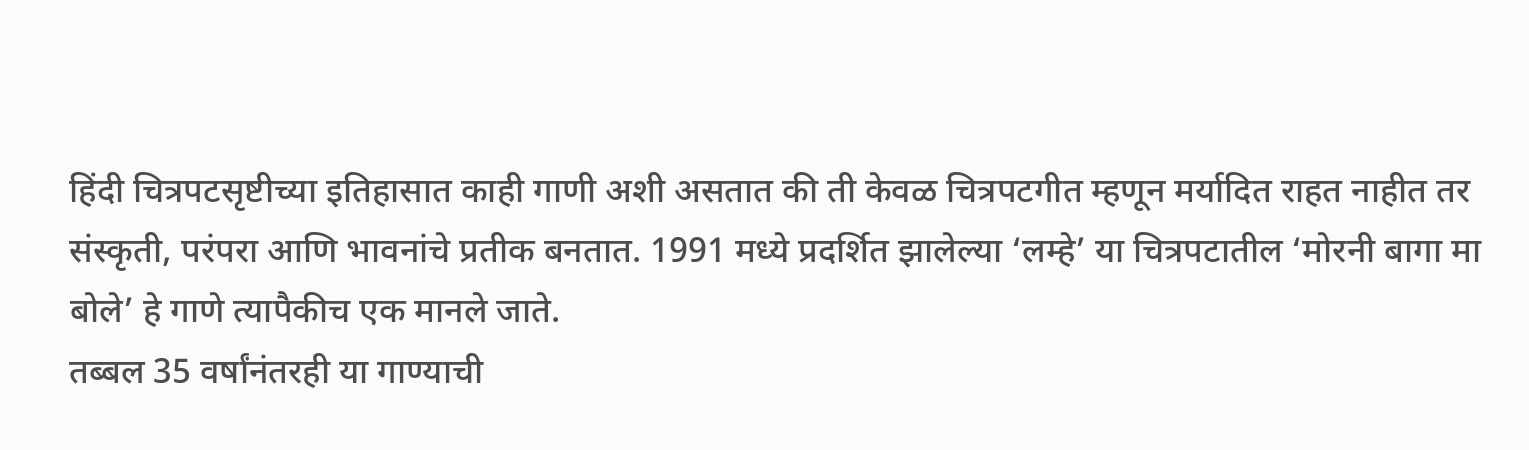हिंदी चित्रपटसृष्टीच्या इतिहासात काही गाणी अशी असतात की ती केवळ चित्रपटगीत म्हणून मर्यादित राहत नाहीत तर संस्कृती, परंपरा आणि भावनांचे प्रतीक बनतात. 1991 मध्ये प्रदर्शित झालेल्या ‘लम्हे’ या चित्रपटातील ‘मोरनी बागा मा बोले’ हे गाणे त्यापैकीच एक मानले जाते.
तब्बल 35 वर्षांनंतरही या गाण्याची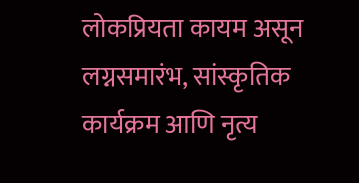लोकप्रियता कायम असून लग्नसमारंभ, सांस्कृतिक कार्यक्रम आणि नृत्य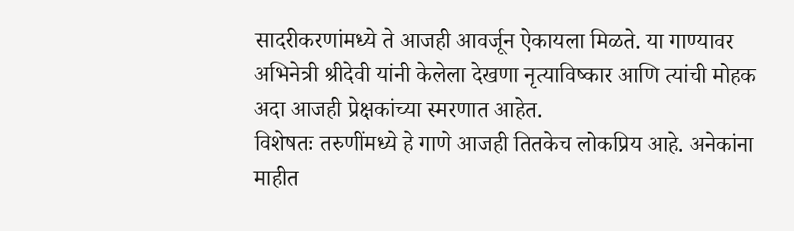सादरीकरणांमध्ये ते आजही आवर्जून ऐकायला मिळते. या गाण्यावर अभिनेत्री श्रीदेवी यांनी केलेला देखणा नृत्याविष्कार आणि त्यांची मोहक अदा आजही प्रेक्षकांच्या स्मरणात आहेत.
विशेषतः तरुणींमध्ये हे गाणे आजही तितकेच लोकप्रिय आहे. अनेकांना माहीत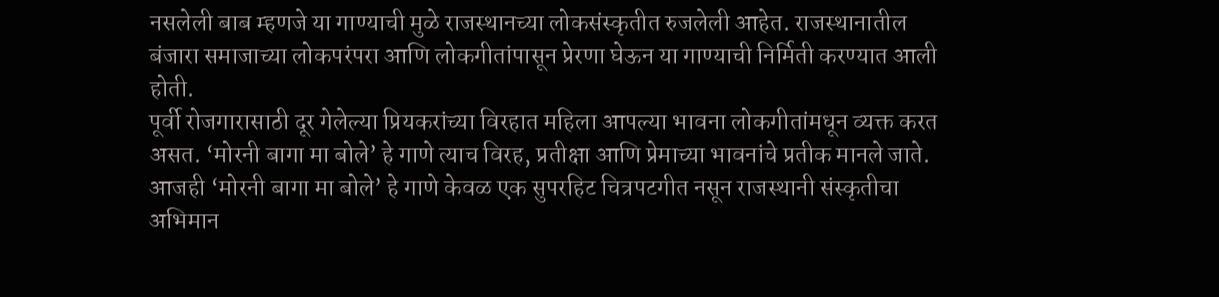नसलेली बाब म्हणजे या गाण्याची मुळे राजस्थानच्या लोकसंस्कृतीत रुजलेली आहेत. राजस्थानातील बंजारा समाजाच्या लोकपरंपरा आणि लोकगीतांपासून प्रेरणा घेऊन या गाण्याची निर्मिती करण्यात आली होती.
पूर्वी रोजगारासाठी दूर गेलेल्या प्रियकरांच्या विरहात महिला आपल्या भावना लोकगीतांमधून व्यक्त करत असत. ‘मोरनी बागा मा बोले’ हे गाणे त्याच विरह, प्रतीक्षा आणि प्रेमाच्या भावनांचे प्रतीक मानले जाते.
आजही ‘मोरनी बागा मा बोले’ हे गाणे केवळ एक सुपरहिट चित्रपटगीत नसून राजस्थानी संस्कृतीचा अभिमान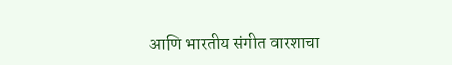आणि भारतीय संगीत वारशाचा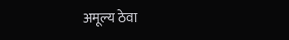अमूल्य ठेवा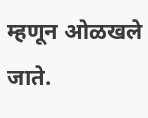म्हणून ओळखले जाते.